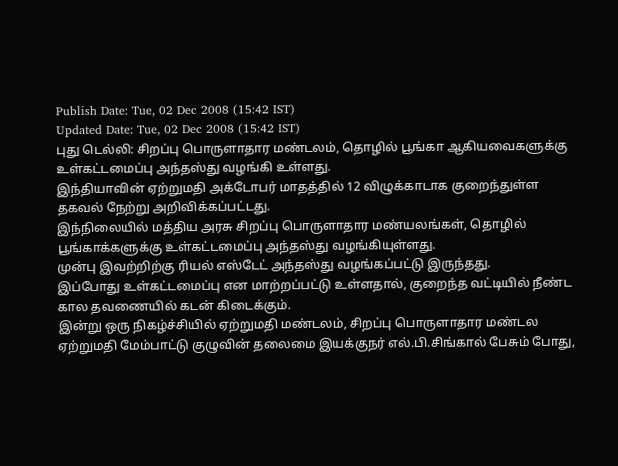Publish Date: Tue, 02 Dec 2008 (15:42 IST)
Updated Date: Tue, 02 Dec 2008 (15:42 IST)
புது டெல்லி: சிறப்பு பொருளாதார மண்டலம், தொழில் பூங்கா ஆகியவைகளுக்கு உள்கட்டமைப்பு அந்தஸ்து வழங்கி உள்ளது.
இந்தியாவின் ஏற்றுமதி அக்டோபர் மாதத்தில் 12 விழுக்காடாக குறைந்துள்ள தகவல் நேற்று அறிவிக்கப்பட்டது.
இந்நிலையில் மத்திய அரசு சிறப்பு பொருளாதார மண்யலங்கள், தொழில் பூங்காக்களுக்கு உள்கட்டமைப்பு அந்தஸ்து வழங்கியுள்ளது.
முன்பு இவற்றிற்கு ரியல் எஸ்டேட் அந்தஸ்து வழங்கப்பட்டு இருந்தது.
இப்போது உள்கட்டமைப்பு என மாற்றப்பட்டு உள்ளதால், குறைந்த வட்டியில் நீண்ட கால தவணையில் கடன் கிடைக்கும்.
இன்று ஒரு நிகழ்ச்சியில் ஏற்றுமதி மண்டலம், சிறப்பு பொருளாதார மண்டல ஏற்றுமதி மேம்பாட்டு குழுவின் தலைமை இயக்குநர் எல்.பி.சிங்கால் பேசும் போது,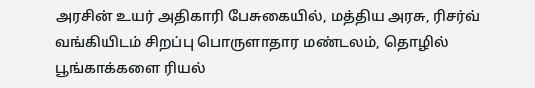அரசின் உயர் அதிகாரி பேசுகையில், மத்திய அரசு, ரிசர்வ் வங்கியிடம் சிறப்பு பொருளாதார மண்டலம், தொழில் பூங்காக்களை ரியல்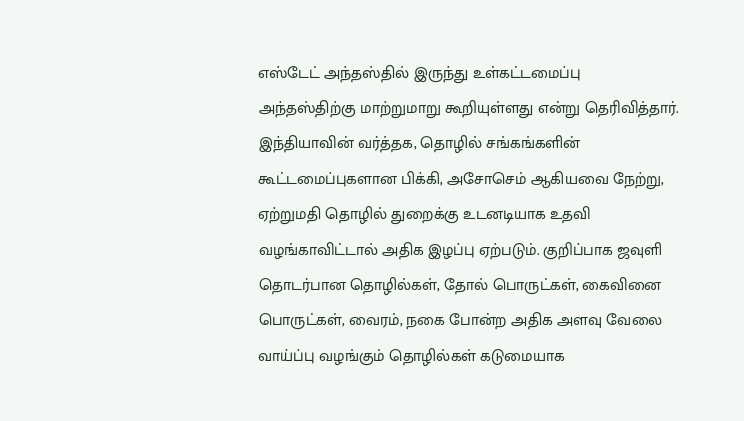எஸ்டேட் அந்தஸ்தில் இருந்து உள்கட்டமைப்பு அந்தஸ்திற்கு மாற்றுமாறு கூறியுள்ளது என்று தெரிவித்தார்.
இந்தியாவின் வர்த்தக, தொழில் சங்கங்களின் கூட்டமைப்புகளான பிக்கி, அசோசெம் ஆகியவை நேற்று, ஏற்றுமதி தொழில் துறைக்கு உடனடியாக உதவி வழங்காவிட்டால் அதிக இழப்பு ஏற்படும். குறிப்பாக ஜவுளி தொடர்பான தொழில்கள், தோல் பொருட்கள், கைவினை பொருட்கள், வைரம், நகை போன்ற அதிக அளவு வேலை வாய்ப்பு வழங்கும் தொழில்கள் கடுமையாக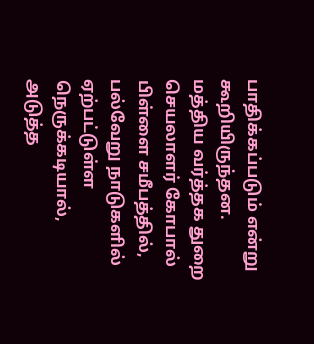பாதிக்கப்படும் என்று கூறியிருந்தன.
மத்திய வர்த்தக துறை செயலாளர் கோபால் பிள்ளை சமீபத்தில், பல்வேறு நாடுகளில் ஏற்பட்டுள்ள நெருக்கடியால், அடுத்த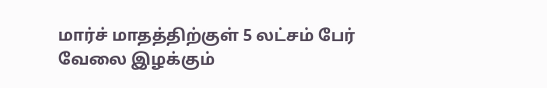மார்ச் மாதத்திற்குள் 5 லட்சம் பேர் வேலை இழக்கும்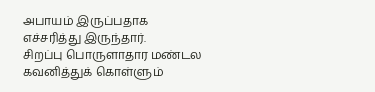அபாயம் இருப்பதாக எச்சரித்து இருந்தார்.
சிறப்பு பொருளாதார மண்டல கவனித்துக் கொள்ளும்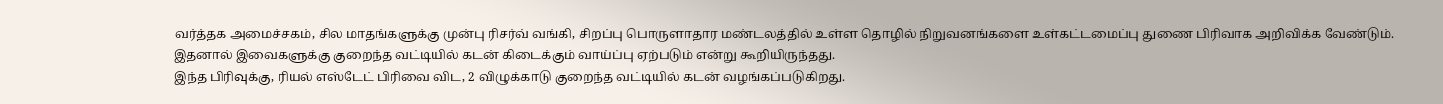வர்த்தக அமைச்சகம், சில மாதங்களுக்கு முன்பு ரிசர்வ் வங்கி, சிறப்பு பொருளாதார மண்டலத்தில் உள்ள தொழில் நிறுவனங்களை உள்கட்டமைப்பு துணை பிரிவாக அறிவிக்க வேண்டும். இதனால் இவைகளுக்கு குறைந்த வட்டியில் கடன் கிடைக்கும் வாய்ப்பு ஏற்படும் என்று கூறியிருந்தது.
இந்த பிரிவுக்கு, ரியல் எஸ்டேட் பிரிவை விட, 2 விழுக்காடு குறைந்த வட்டியில் கடன் வழங்கப்படுகிறது.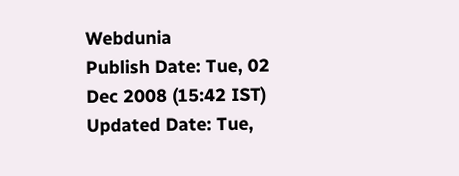Webdunia
Publish Date: Tue, 02 Dec 2008 (15:42 IST)
Updated Date: Tue,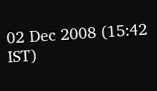02 Dec 2008 (15:42 IST)